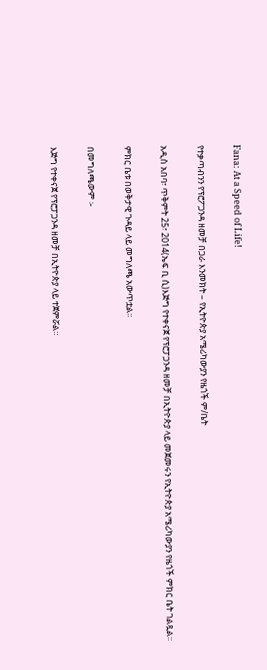Fana: At a Speed of Life!

የተቃጣብንን የፕሮፖጋንዳ ዘመቻ በጋራ እንመክት – የኢትዮጵያ አሜሪካውያን የዜጎች ም/ቤት

አዲስ አበባ፣ ጥቅምት 25፣ 2014(ኤፍ ቢ ሲ)እጅግ የተቀናጀ የፕሮፓጋንዳ ዘመቻ በኢትዮጵያ ላይ መጀመሩን የኢትዮጵያ አሜሪካውያን የዜጎች ምክር ቤት ገልጿል፡፡

ምክር ቤቱ በወቅታዊ ጉዳይ ላይ መግለጫ አውጥቷል፡፡

በመግለጫውም ፡-

እጅግ የተቀናጀ የፕሮፓጋንዳ ዘመቻ በኢትዮጵያ ላይ ተጀምሯል።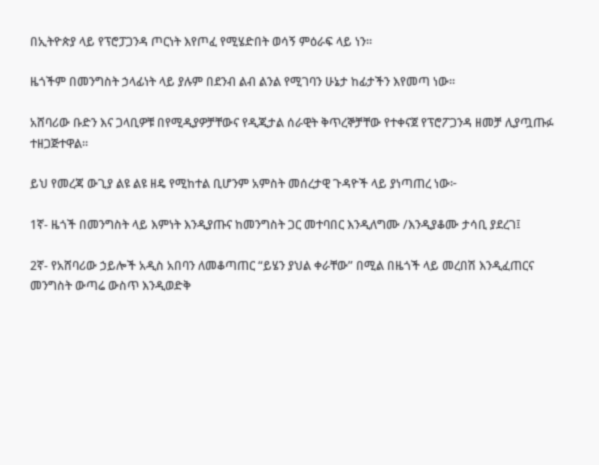በኢትዮጵያ ላይ የፕሮፓጋንዳ ጦርነት እየጦፈ የሚሄድበት ወሳኝ ምዕራፍ ላይ ነን።

ዜጎችም በመንግስት ኃላፊነት ላይ ያሉም በደንብ ልብ ልንል የሚገባን ሁኔታ ከፊታችን እየመጣ ነው።

አሸባሪው ቡድን እና ጋላቢዎቹ በየሚዲያዎቻቸውና የዲጂታል ሰራዊት ቅጥረኞቻቸው የተቀናጀ የፕሮፖጋንዳ ዘመቻ ሊያጧጡፉ ተዘጋጅተዋል።

ይህ የመረጃ ውጊያ ልዩ ልዩ ዘዴ የሚከተል ቢሆንም አምስት መሰረታዊ ጉዳዮች ላይ ያነጣጠረ ነው፦

1ኛ- ዜጎች በመንግስት ላይ እምነት እንዲያጡና ከመንግስት ጋር መተባበር እንዲለግሙ /እንዲያቆሙ ታሳቢ ያደረገ፤

2ኛ- የአሸባሪው ኃይሎች አዲስ አበባን ለመቆጣጠር “ይሄን ያህል ቀራቸው” በሚል በዜጎች ላይ መረበሽ እንዲፈጠርና መንግስት ውጣሬ ውስጥ እንዲወድቅ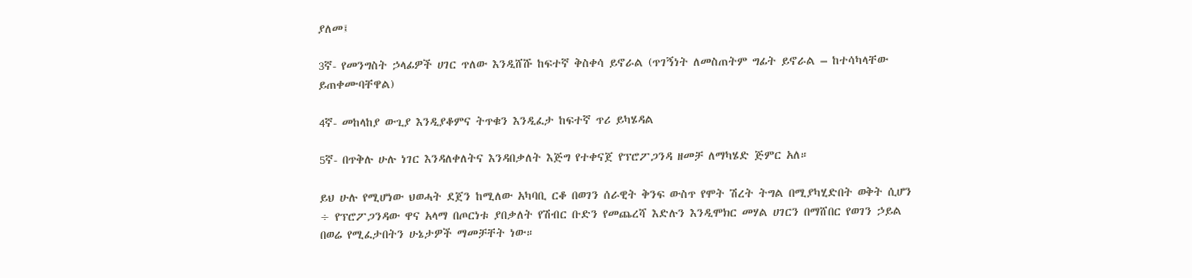ያለመ፤

3ኛ- የመንግስት ኃላፊዎች ሀገር ጥለው እንዲሸሹ ከፍተኛ ቅስቀሳ ይኖራል (ጥገኝነት ለመስጠትም ግፊት ይኖራል – ከተሳካላቸው ይጠቀሙባቸዋል)

4ኛ- መከላከያ ውጊያ እንዲያቆምና ትጥቁን እንዲፈታ ከፍተኛ ጥሪ ይካሄዳል

5ኛ- በጥቅሉ ሁሉ ነገር እንዳለቀለትና እንዳበቃለት እጅግ የተቀናጀ የፕሮፖጋንዳ ዘመቻ ለማካሄድ ጅምር አለ።

ይህ ሁሉ የሚሆነው ህወሓት ደጀን ከሚለው አካባቢ ርቆ በወገን ሰራዊት ቅንፍ ውስጥ የሞት ሽረት ትግል በሚያካሂድበት ወቅት ሲሆን ÷ የፕሮፖጋንዳው ዋና አላማ በጦርነቱ ያበቃለት የሽብር ቡድን የመጨረሻ እድሉን እንዲሞክር መሃል ሀገርን በማሸበር የወገን ኃይል በወሬ የሚፈታበትን ሁኔታዎች ማመቻቸት ነው።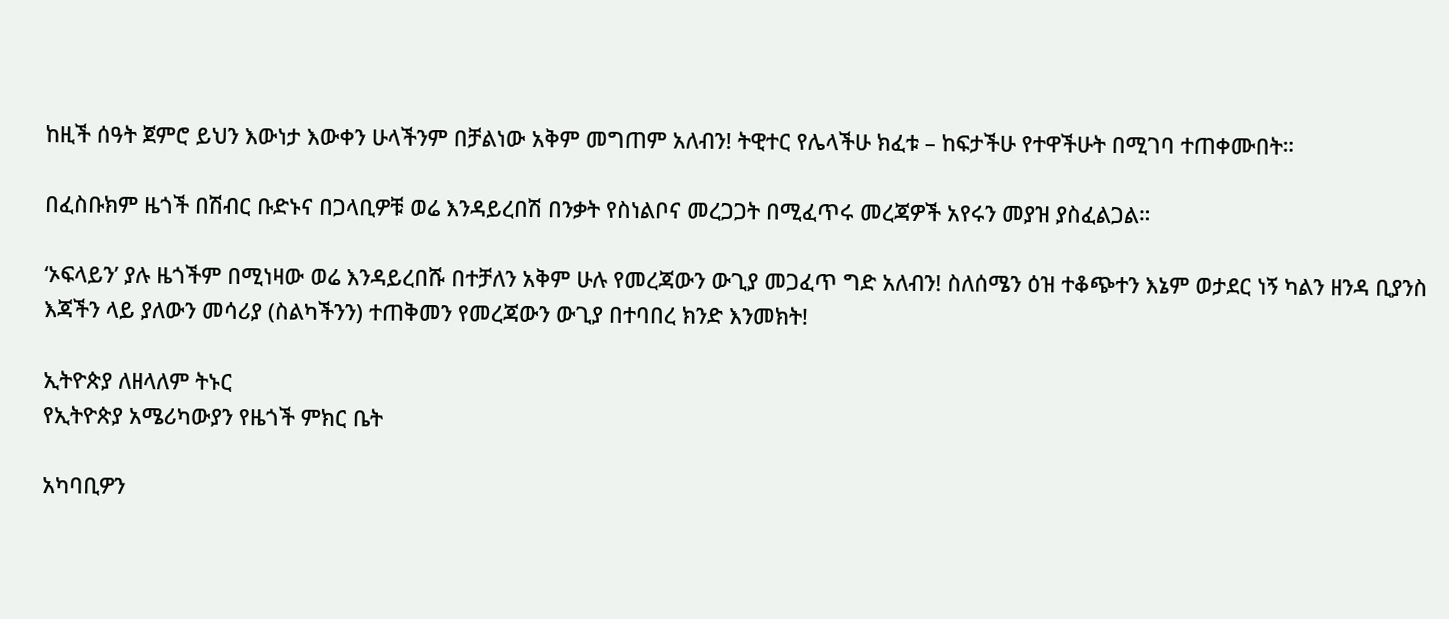ከዚች ሰዓት ጀምሮ ይህን እውነታ እውቀን ሁላችንም በቻልነው አቅም መግጠም አለብን! ትዊተር የሌላችሁ ክፈቱ – ከፍታችሁ የተዋችሁት በሚገባ ተጠቀሙበት።

በፈስቡክም ዜጎች በሽብር ቡድኑና በጋላቢዎቹ ወሬ እንዳይረበሽ በንቃት የስነልቦና መረጋጋት በሚፈጥሩ መረጃዎች አየሩን መያዝ ያስፈልጋል።

‘ኦፍላይን’ ያሉ ዜጎችም በሚነዛው ወሬ እንዳይረበሹ በተቻለን አቅም ሁሉ የመረጃውን ውጊያ መጋፈጥ ግድ አለብን! ስለሰሜን ዕዝ ተቆጭተን እኔም ወታደር ነኝ ካልን ዘንዳ ቢያንስ እጃችን ላይ ያለውን መሳሪያ (ስልካችንን) ተጠቅመን የመረጃውን ውጊያ በተባበረ ክንድ እንመክት!

ኢትዮጵያ ለዘላለም ትኑር
የኢትዮጵያ አሜሪካውያን የዜጎች ምክር ቤት

አካባቢዎን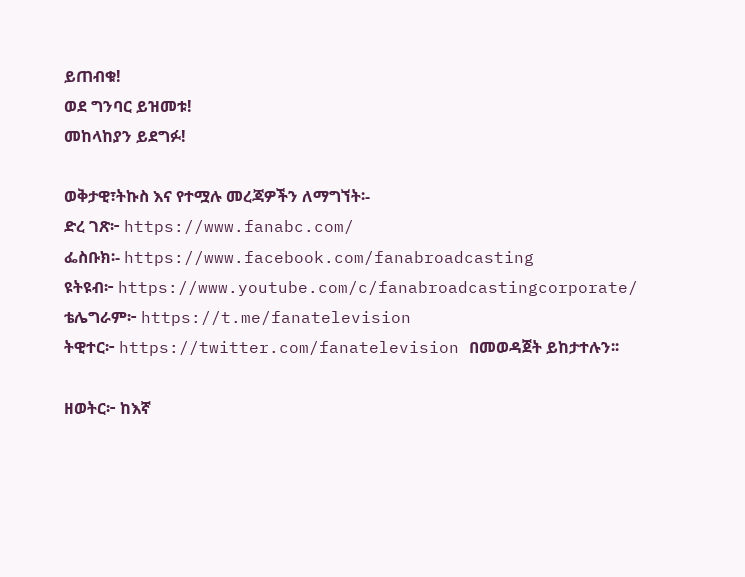ይጠብቁ!
ወደ ግንባር ይዝመቱ!
መከላከያን ይደግፉ!

ወቅታዊ፣ትኩስ እና የተሟሉ መረጃዎችን ለማግኘት፡-
ድረ ገጽ፦ https://www.fanabc.com/
ፌስቡክ፡- https://www.facebook.com/fanabroadcasting
ዩትዩብ፦ https://www.youtube.com/c/fanabroadcastingcorporate/
ቴሌግራም፦ https://t.me/fanatelevision
ትዊተር፦ https://twitter.com/fanatelevision በመወዳጀት ይከታተሉን፡፡

ዘወትር፦ ከእኛ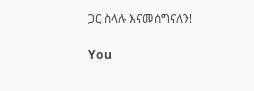ጋር ስላሉ እናመሰግናለን!

You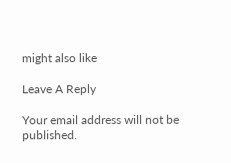might also like

Leave A Reply

Your email address will not be published.